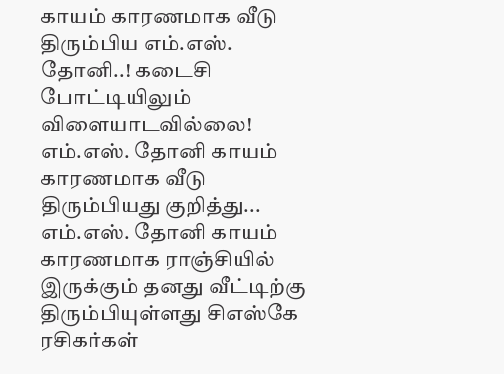காயம் காரணமாக வீடு திரும்பிய எம்.எஸ். தோனி..! கடைசி போட்டியிலும் விளையாடவில்லை!
எம்.எஸ். தோனி காயம் காரணமாக வீடு திரும்பியது குறித்து...
எம்.எஸ். தோனி காயம் காரணமாக ராஞ்சியில் இருக்கும் தனது வீட்டிற்கு திரும்பியுள்ளது சிஎஸ்கே ரசிகர்கள்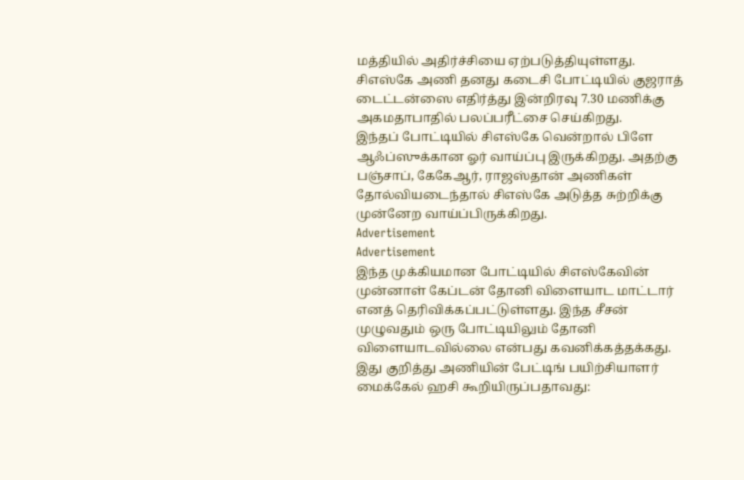மத்தியில் அதிர்ச்சியை ஏற்படுத்தியுள்ளது.
சிஎஸ்கே அணி தனது கடைசி போட்டியில் குஜராத் டைட்டன்ஸை எதிர்த்து இன்றிரவு 7.30 மணிக்கு அகமதாபாதில் பலப்பரீட்சை செய்கிறது.
இந்தப் போட்டியில் சிஎஸ்கே வென்றால் பிளே ஆஃப்ஸுக்கான ஓர் வாய்ப்பு இருக்கிறது. அதற்கு பஞ்சாப், கேகேஆர், ராஜஸ்தான் அணிகள் தோல்வியடைந்தால் சிஎஸ்கே அடுத்த சுற்றிக்கு முன்னேற வாய்ப்பிருக்கிறது.
Advertisement
Advertisement
இந்த முக்கியமான போட்டியில் சிஎஸ்கேவின் முன்னாள் கேப்டன் தோனி விளையாட மாட்டார் எனத் தெரிவிக்கப்பட்டுள்ளது. இந்த சீசன் முழுவதும் ஒரு போட்டியிலும் தோனி விளையாடவில்லை என்பது கவனிக்கத்தக்கது. இது குறித்து அணியின் பேட்டிங் பயிற்சியாளர் மைக்கேல் ஹசி கூறியிருப்பதாவது: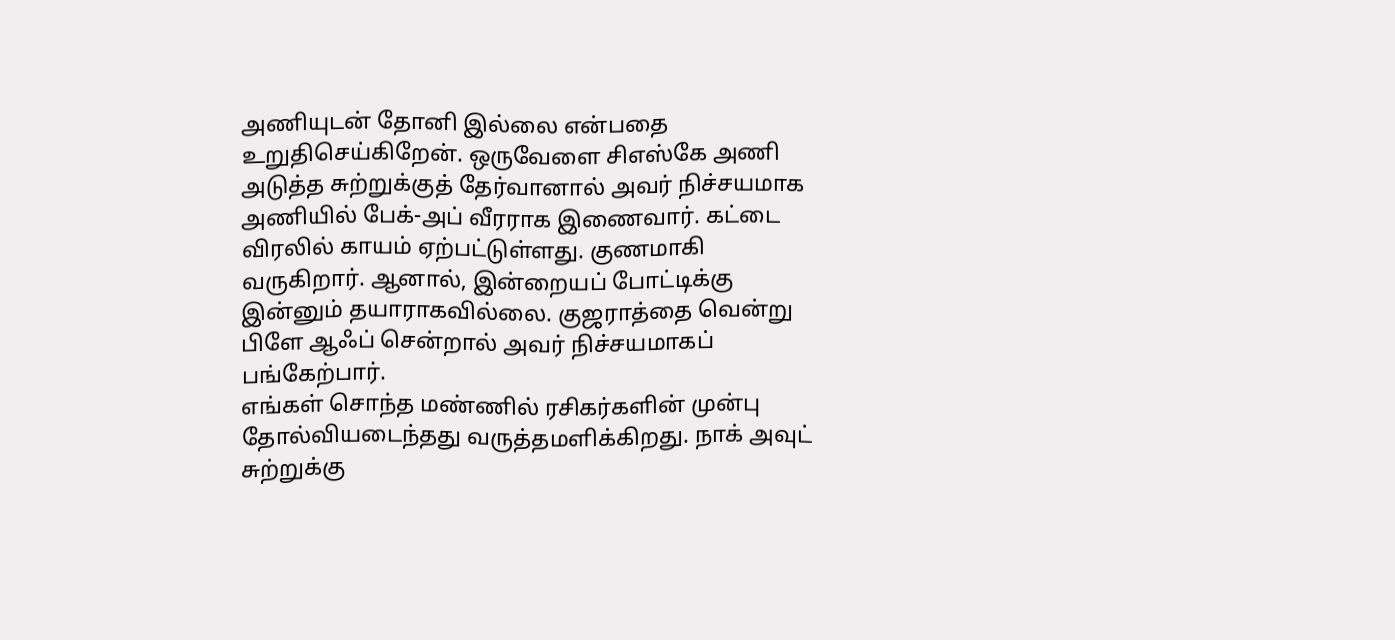அணியுடன் தோனி இல்லை என்பதை உறுதிசெய்கிறேன். ஒருவேளை சிஎஸ்கே அணி அடுத்த சுற்றுக்குத் தேர்வானால் அவர் நிச்சயமாக அணியில் பேக்-அப் வீரராக இணைவார். கட்டை விரலில் காயம் ஏற்பட்டுள்ளது. குணமாகி வருகிறார். ஆனால், இன்றையப் போட்டிக்கு இன்னும் தயாராகவில்லை. குஜராத்தை வென்று பிளே ஆஃப் சென்றால் அவர் நிச்சயமாகப் பங்கேற்பார்.
எங்கள் சொந்த மண்ணில் ரசிகர்களின் முன்பு தோல்வியடைந்தது வருத்தமளிக்கிறது. நாக் அவுட் சுற்றுக்கு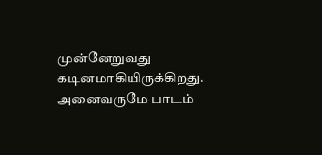முன்னேறுவது கடினமாகியிருக்கிறது. அனைவருமே பாடம்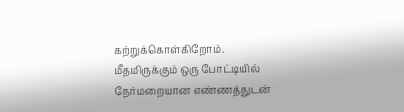கற்றுக்கொள்கிறோம். மீதமிருக்கும் ஒரு போட்டியில் நேர்மறையான எண்ணத்துடன்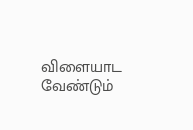விளையாட வேண்டும்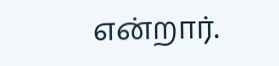என்றார்.